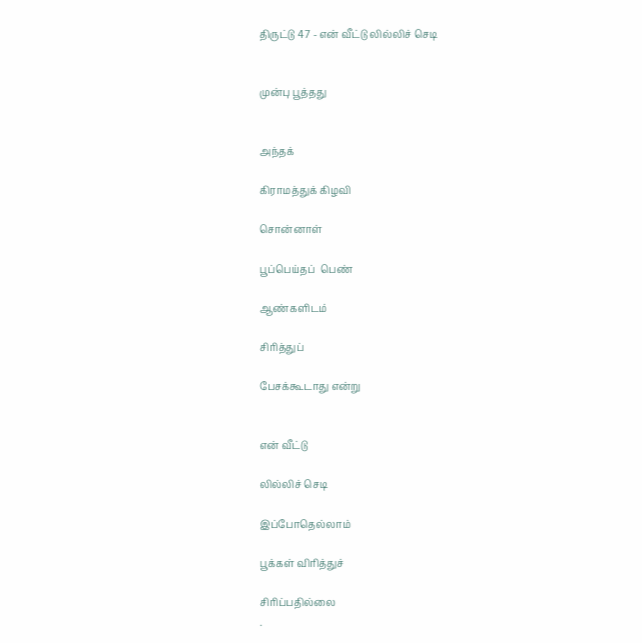திருட்டு 47 - என் வீட்டு லில்லிச் செடி


முன்பு பூத்தது


அந்தக்

கிராமத்துக் கிழவி

சொன்னாள்

பூப்பெய்தப்  பெண்

ஆண்களிடம்

சிரித்துப்

பேசக்கூடாது என்று


என் வீட்டு

லில்லிச் செடி

இப்போதெல்லாம்

பூக்கள் விரித்துச்

சிரிப்பதில்லை
.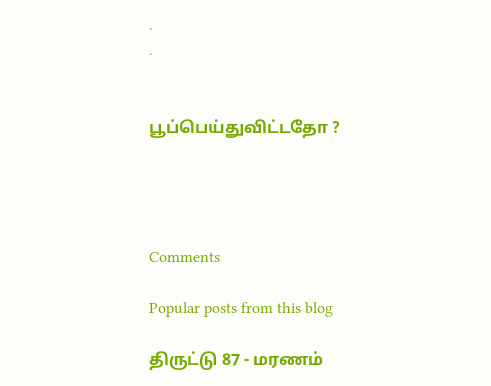.
.


பூப்பெய்துவிட்டதோ ?




Comments

Popular posts from this blog

திருட்டு 87 - மரணம்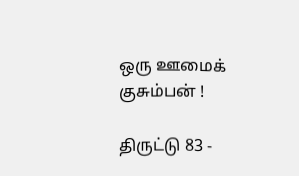ஒரு ஊமைக் குசும்பன் !

திருட்டு 83 -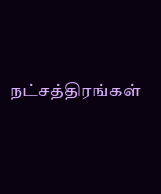நட்சத்திரங்கள்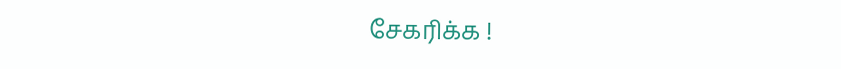சேகரிக்க !